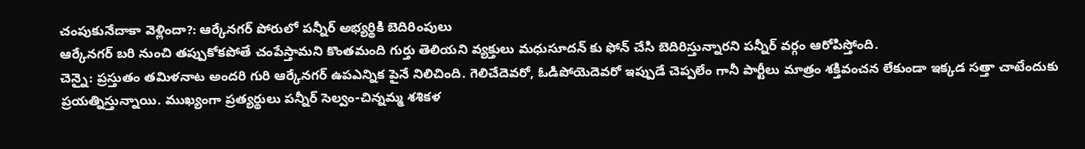చంపుకునేదాకా వెళ్లిందా?: ఆర్కేనగర్ పోరులో పన్నీర్ అభ్యర్థికి బెదిరింపులు
ఆర్కేనగర్ బరి నుంచి తప్పుకోకపోతే చంపేస్తామని కొంతమంది గుర్తు తెలియని వ్యక్తులు మధుసూదన్ కు ఫోన్ చేసి బెదిరిస్తున్నారని పన్నీర్ వర్గం ఆరోపిస్తోంది.
చెన్నై: ప్రస్తుతం తమిళనాట అందరి గురి ఆర్కేనగర్ ఉపఎన్నిక పైనే నిలిచింది. గెలిచేదెవరో, ఓడిపోయెదెవరో ఇప్పుడే చెప్పలేం గానీ పార్టీలు మాత్రం శక్తివంచన లేకుండా ఇక్కడ సత్తా చాటేందుకు ప్రయత్నిస్తున్నాయి. ముఖ్యంగా ప్రత్యర్థులు పన్నీర్ సెల్వం-చిన్నమ్మ శశికళ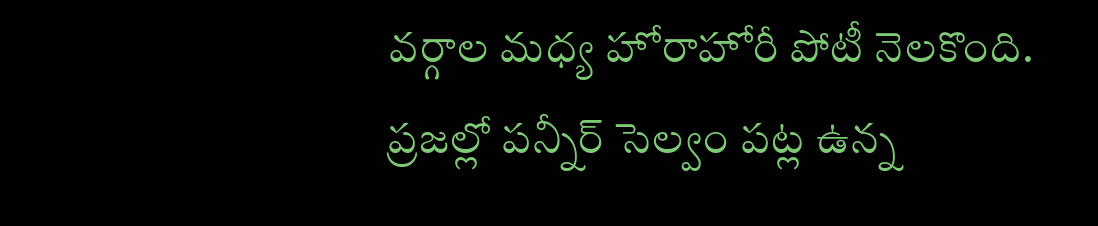వర్గాల మధ్య హోరాహోరీ పోటీ నెలకొంది.
ప్రజల్లో పన్నీర్ సెల్వం పట్ల ఉన్న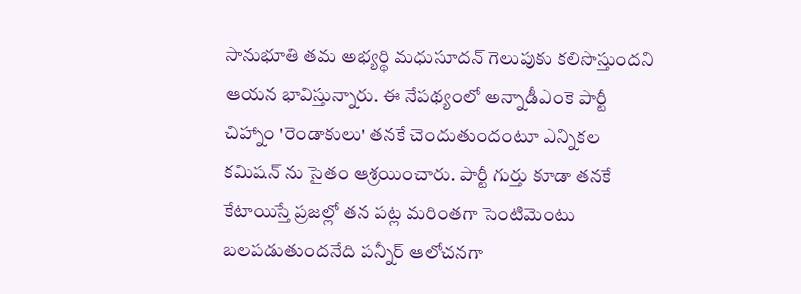సానుభూతి తమ అభ్యర్థి మధుసూదన్ గెలుపుకు కలిసొస్తుందని ఆయన భావిస్తున్నారు. ఈ నేపథ్యంలో అన్నాడీఎంకె పార్టీ చిహ్నాం 'రెండాకులు' తనకే చెందుతుందంటూ ఎన్నికల కమిషన్ ను సైతం ఆశ్రయించారు. పార్టీ గుర్తు కూడా తనకే కేటాయిస్తే ప్రజల్లో తన పట్ల మరింతగా సెంటిమెంటు బలపడుతుందనేది పన్నీర్ ఆలోచనగా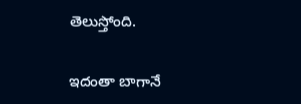తెలుస్తోంది.

ఇదంతా బాగానే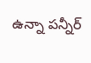ఉన్నా పన్నీర్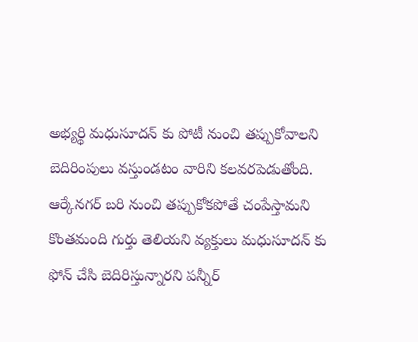అభ్యర్థి మధుసూదన్ కు పోటీ నుంచి తప్పుకోవాలని బెదిరింపులు వస్తుండటం వారిని కలవరపెడుతోంది. ఆర్కేనగర్ బరి నుంచి తప్పుకోకపోతే చంపేస్తామని కొంతమంది గుర్తు తెలియని వ్యక్తులు మధుసూదన్ కు ఫోన్ చేసి బెదిరిస్తున్నారని పన్నీర్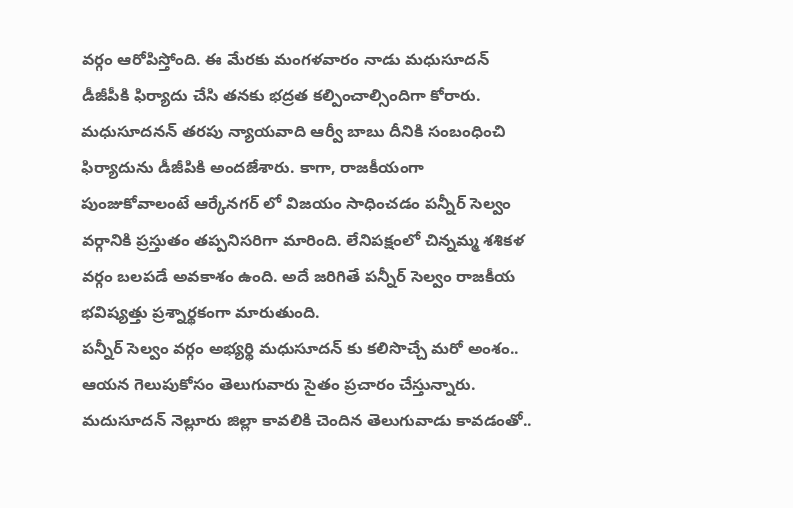వర్గం ఆరోపిస్తోంది. ఈ మేరకు మంగళవారం నాడు మధుసూదన్ డీజీపీకి ఫిర్యాదు చేసి తనకు భద్రత కల్పించాల్సిందిగా కోరారు.
మధుసూదనన్ తరపు న్యాయవాది ఆర్వీ బాబు దీనికి సంబంధించి ఫిర్యాదును డీజీపికి అందజేశారు. కాగా, రాజకీయంగా పుంజుకోవాలంటే ఆర్కేనగర్ లో విజయం సాధించడం పన్నీర్ సెల్వం వర్గానికి ప్రస్తుతం తప్పనిసరిగా మారింది. లేనిపక్షంలో చిన్నమ్మ శశికళ వర్గం బలపడే అవకాశం ఉంది. అదే జరిగితే పన్నీర్ సెల్వం రాజకీయ భవిష్యత్తు ప్రశ్నార్థకంగా మారుతుంది.
పన్నీర్ సెల్వం వర్గం అభ్యర్థి మధుసూదన్ కు కలిసొచ్చే మరో అంశం.. ఆయన గెలుపుకోసం తెలుగువారు సైతం ప్రచారం చేస్తున్నారు. మదుసూదన్ నెల్లూరు జిల్లా కావలికి చెందిన తెలుగువాడు కావడంతో..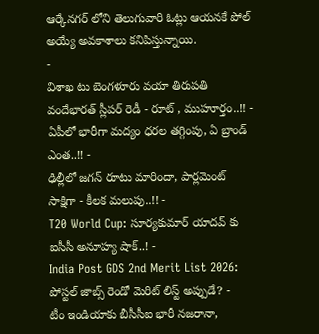ఆర్కేనగర్ లోని తెలుగువారి ఓట్లు ఆయనకే పోల్ అయ్యే అవకాశాలు కనిపిస్తున్నాయి.
-
విశాఖ టు బెంగళూరు వయా తిరుపతి వందేభారత్ స్లీపర్ రెడీ - రూట్ , ముహూర్తం..!! -
ఏపీలో భారీగా మద్యం ధరల తగ్గింపు, ఏ బ్రాండ్ ఎంత..!! -
ఢిల్లీలో జగన్ రూటు మారిందా, పార్లమెంట్ సాక్షిగా - కీలక మలుపు..!! -
T20 World Cup: సూర్యకుమార్ యాదవ్ కు ఐసీసీ అనూహ్య షాక్..! -
India Post GDS 2nd Merit List 2026: పోస్టల్ జాబ్స్ రెండో మెరిట్ లిస్ట్ అప్పుడే? -
టీం ఇండియాకు బీసీసీఐ భారీ నజరానా,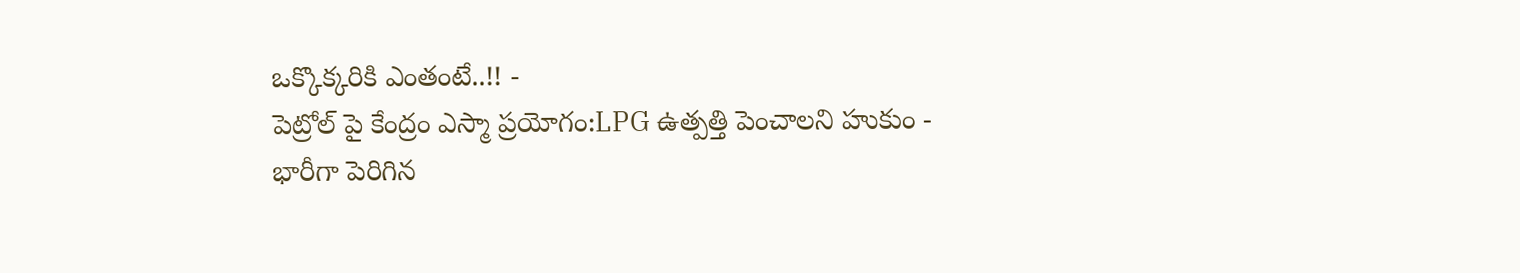ఒక్కొక్కరికి ఎంతంటే..!! -
పెట్రోల్ పై కేంద్రం ఎస్మా ప్రయోగం:LPG ఉత్పత్తి పెంచాలని హుకుం -
భారీగా పెరిగిన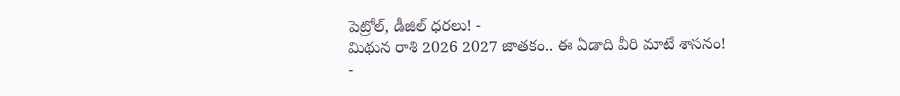పెట్రోల్, డీజిల్ ధరలు! -
మిథున రాశి 2026 2027 జాతకం.. ఈ ఏడాది వీరి మాటే శాసనం! -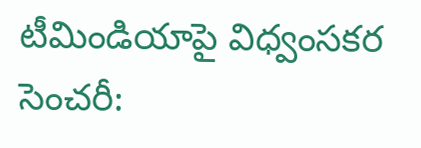టీమిండియాపై విధ్వంసకర సెంచరీ: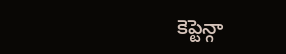కెప్టెన్గా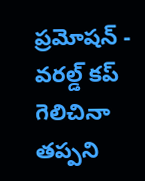ప్రమోషన్ -
వరల్డ్ కప్ గెలిచినా తప్పని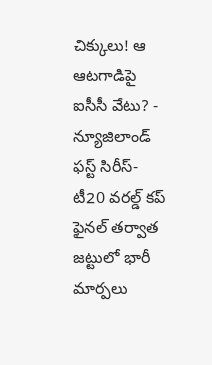చిక్కులు! ఆ ఆటగాడిపై ఐసీసీ వేటు? -
న్యూజిలాండ్ ఫస్ట్ సిరీస్- టీ20 వరల్డ్ కప్ ఫైనల్ తర్వాత జట్టులో భారీ మార్పలు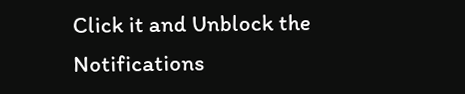Click it and Unblock the Notifications